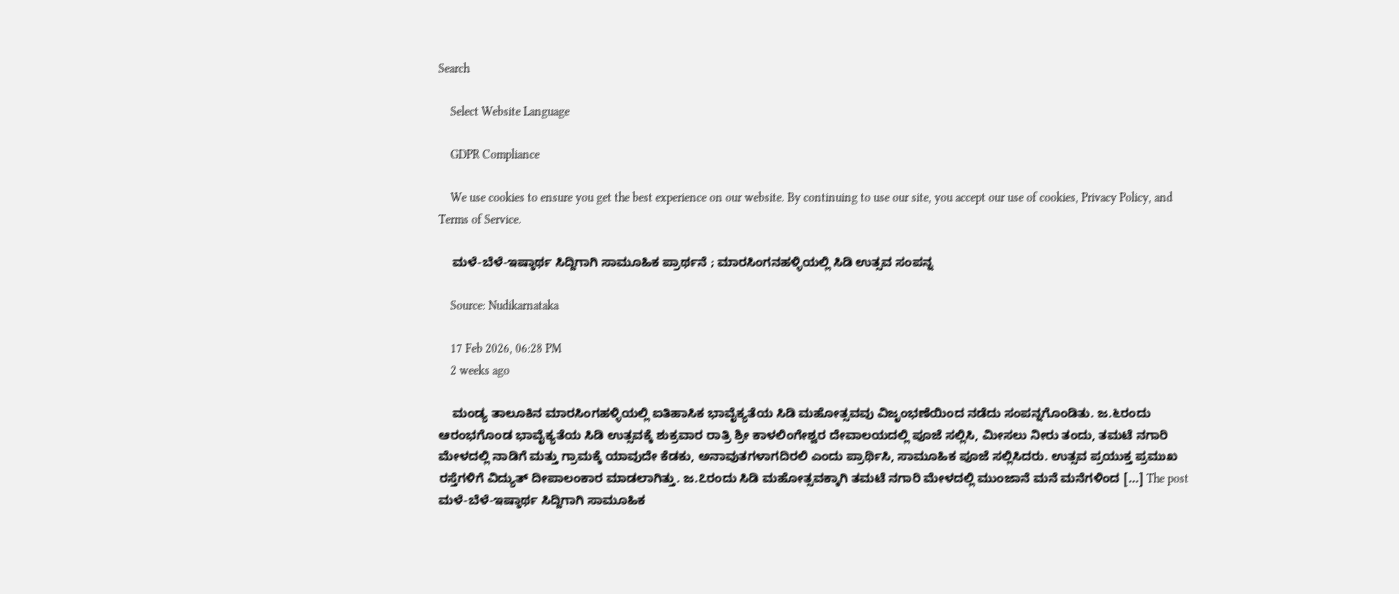Search

    Select Website Language

    GDPR Compliance

    We use cookies to ensure you get the best experience on our website. By continuing to use our site, you accept our use of cookies, Privacy Policy, and Terms of Service.

    ಮಳೆ-ಬೆಳೆ-ಇಷ್ಠಾರ್ಥ ಸಿದ್ದಿಗಾಗಿ ಸಾಮೂಹಿಕ ಪ್ರಾರ್ಥನೆ ; ಮಾರಸಿಂಗನಹಳ್ಳಿಯಲ್ಲಿ ಸಿಡಿ ಉತ್ಸವ ಸಂಪನ್ನ

    Source: Nudikarnataka

    17 Feb 2026, 06:28 PM
    2 weeks ago

    ಮಂಡ್ಯ ತಾಲೂಕಿನ ಮಾರಸಿಂಗಹಳ್ಳಿಯಲ್ಲಿ ಐತಿಹಾಸಿಕ ಭಾವೈಕ್ಯತೆಯ ಸಿಡಿ ಮಹೋತ್ಸವವು ವಿಜೃಂಭಣೆಯಿಂದ ನಡೆದು ಸಂಪನ್ನಗೊಂಡಿತು. ಜ.೬ರಂದು ಆರಂಭಗೊಂಡ ಭಾವೈಕ್ಯತೆಯ ಸಿಡಿ ಉತ್ಸವಕ್ಕೆ ಶುಕ್ರವಾರ ರಾತ್ರಿ ಶ್ರೀ ಕಾಳಲಿಂಗೇಶ್ವರ ದೇವಾಲಯದಲ್ಲಿ ಪೂಜೆ ಸಲ್ಲಿಸಿ, ಮೀಸಲು ನೀರು ತಂದು, ತಮಟೆ ನಗಾರಿ ಮೇಳದಲ್ಲಿ ನಾಡಿಗೆ ಮತ್ತು ಗ್ರಾಮಕ್ಕೆ ಯಾವುದೇ ಕೆಡಕು, ಅನಾವುತಗಳಾಗದಿರಲಿ ಎಂದು ಪ್ರಾರ್ಥಿಸಿ, ಸಾಮೂಹಿಕ ಪೂಜೆ ಸಲ್ಲಿಸಿದರು. ಉತ್ಸವ ಪ್ರಯುಕ್ತ ಪ್ರಮುಖ ರಸ್ತೆಗಳಿಗೆ ವಿದ್ಯುತ್ ದೀಪಾಲಂಕಾರ ಮಾಡಲಾಗಿತ್ತು. ಜ.೭ರಂದು ಸಿಡಿ ಮಹೋತ್ಸವಕ್ಕಾಗಿ ತಮಟೆ ನಗಾರಿ ಮೇಳದಲ್ಲಿ ಮುಂಜಾನೆ ಮನೆ ಮನೆಗಳಿಂದ […] The post ಮಳೆ-ಬೆಳೆ-ಇಷ್ಠಾರ್ಥ ಸಿದ್ದಿಗಾಗಿ ಸಾಮೂಹಿಕ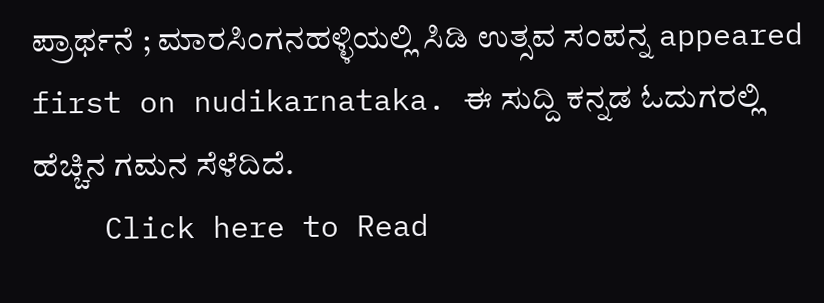ಪ್ರಾರ್ಥನೆ ; ಮಾರಸಿಂಗನಹಳ್ಳಿಯಲ್ಲಿ ಸಿಡಿ ಉತ್ಸವ ಸಂಪನ್ನ appeared first on nudikarnataka. ಈ ಸುದ್ದಿ ಕನ್ನಡ ಓದುಗರಲ್ಲಿ ಹೆಚ್ಚಿನ ಗಮನ ಸೆಳೆದಿದೆ.
    Click here to Read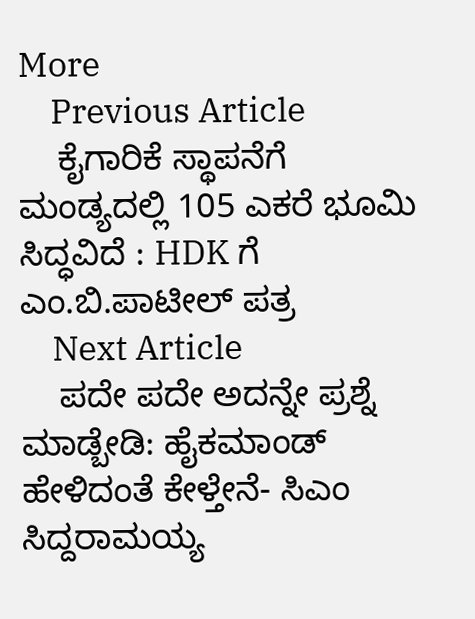More
    Previous Article
    ಕೈಗಾರಿಕೆ ಸ್ಥಾಪನೆಗೆ ಮಂಡ್ಯದಲ್ಲಿ 105 ಎಕರೆ ಭೂಮಿ ಸಿದ್ಧವಿದೆ : HDK ಗೆ ಎಂ.ಬಿ.ಪಾಟೀಲ್ ಪತ್ರ
    Next Article
    ಪದೇ ಪದೇ ಅದನ್ನೇ ಪ್ರಶ್ನೆ ಮಾಡ್ಬೇಡಿ: ಹೈಕಮಾಂಡ್ ಹೇಳಿದಂತೆ ಕೇಳ್ತೇನೆ- ಸಿಎಂ ಸಿದ್ದರಾಮಯ್ಯ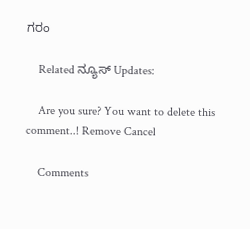ಗರಂ

    Related ನ್ಯೂಸ್ Updates:

    Are you sure? You want to delete this comment..! Remove Cancel

    Comments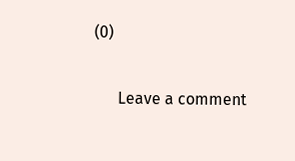(0)

      Leave a comment